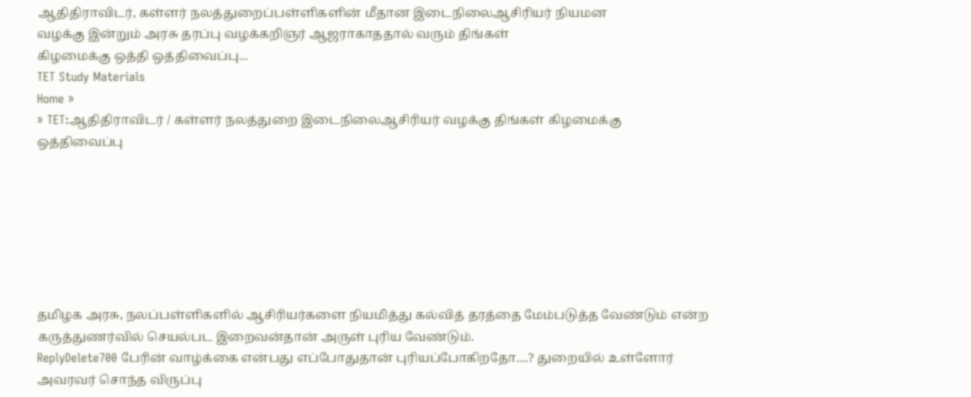ஆதிதிராவிடர், கள்ளர் நலத்துறைப்பள்ளிகளின் மீதான இடைநிலைஆசிரியர் நியமன
வழக்கு இன்றும் அரசு தரப்பு வழக்கறிஞர் ஆஜராகாததால் வரும் திங்கள்
கிழமைக்கு ஒத்தி ஒத்திவைப்பு...
TET Study Materials
Home »
» TET:ஆதிதிராவிடர் / கள்ளர் நலத்துறை இடைநிலைஆசிரியர் வழக்கு திங்கள் கிழமைக்கு ஒத்திவைப்பு







தமிழக அரசு, நலப்பள்ளிகளில் ஆசிரியர்களை நியமித்து கல்வித் தரத்தை மேம்படுத்த வேண்டும் என்ற கருத்துணர்வில் செயல்பட இறைவன்தான் அருள் புரிய வேண்டும்.
ReplyDelete700 பேரின் வாழ்க்கை என்பது எப்போதுதான் புரியப்போகிறதோ....? துறையில் உள்ளோர் அவரவர் சொந்த விருப்பு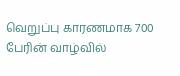வெறுப்பு காரணமாக 700 பேரின் வாழ்வில்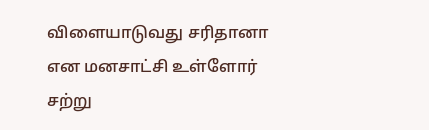விளையாடுவது சரிதானா என மனசாட்சி உள்ளோர் சற்று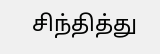சிந்தித்து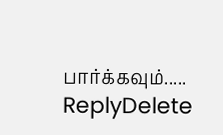பார்க்கவும்.....
ReplyDelete